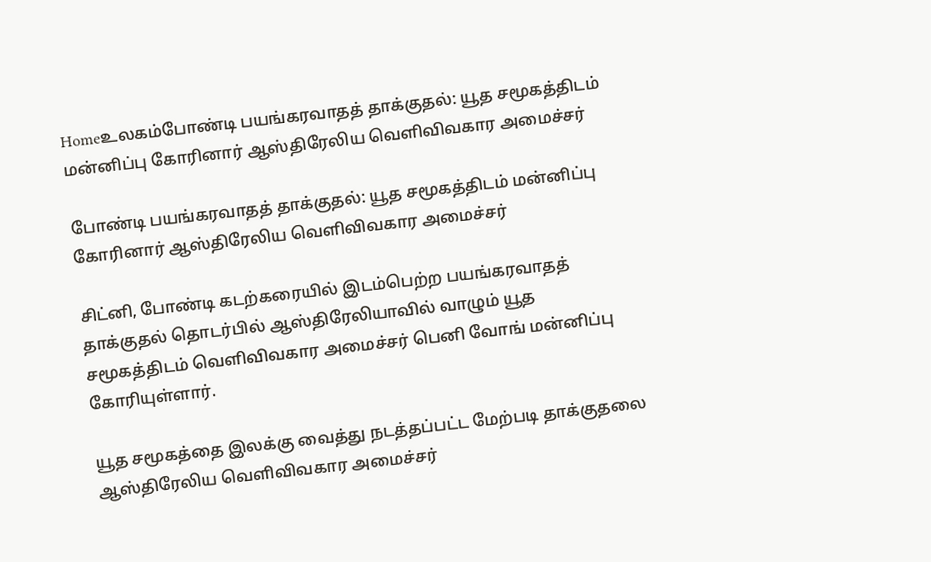Homeஉலகம்போண்டி பயங்கரவாதத் தாக்குதல்: யூத சமூகத்திடம் மன்னிப்பு கோரினார் ஆஸ்திரேலிய வெளிவிவகார அமைச்சர்

போண்டி பயங்கரவாதத் தாக்குதல்: யூத சமூகத்திடம் மன்னிப்பு கோரினார் ஆஸ்திரேலிய வெளிவிவகார அமைச்சர்

சிட்னி, போண்டி கடற்கரையில் இடம்பெற்ற பயங்கரவாதத் தாக்குதல் தொடர்பில் ஆஸ்திரேலியாவில் வாழும் யூத சமூகத்திடம் வெளிவிவகார அமைச்சர் பெனி வோங் மன்னிப்பு கோரியுள்ளார்.

யூத சமூகத்தை இலக்கு வைத்து நடத்தப்பட்ட மேற்படி தாக்குதலை ஆஸ்திரேலிய வெளிவிவகார அமைச்சர்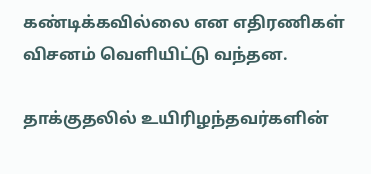கண்டிக்கவில்லை என எதிரணிகள் விசனம் வெளியிட்டு வந்தன.

தாக்குதலில் உயிரிழந்தவர்களின்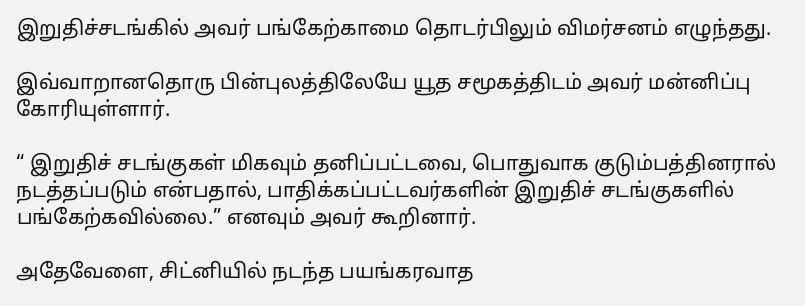இறுதிச்சடங்கில் அவர் பங்கேற்காமை தொடர்பிலும் விமர்சனம் எழுந்தது.

இவ்வாறானதொரு பின்புலத்திலேயே யூத சமூகத்திடம் அவர் மன்னிப்பு கோரியுள்ளார்.

“ இறுதிச் சடங்குகள் மிகவும் தனிப்பட்டவை, பொதுவாக குடும்பத்தினரால் நடத்தப்படும் என்பதால், பாதிக்கப்பட்டவர்களின் இறுதிச் சடங்குகளில் பங்கேற்கவில்லை.” எனவும் அவர் கூறினார்.

அதேவேளை, சிட்னியில் நடந்த பயங்கரவாத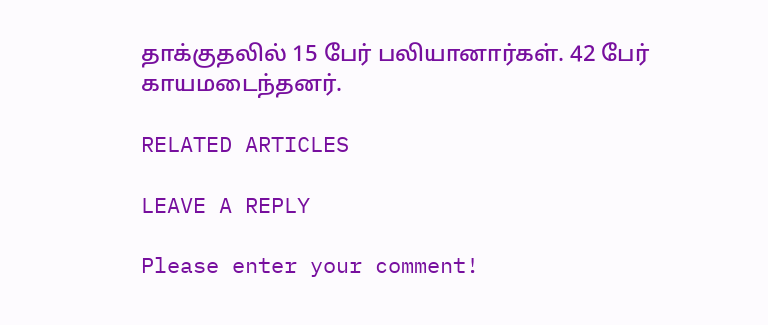தாக்குதலில் 15 பேர் பலியானார்கள். 42 பேர் காயமடைந்தனர்.

RELATED ARTICLES

LEAVE A REPLY

Please enter your comment!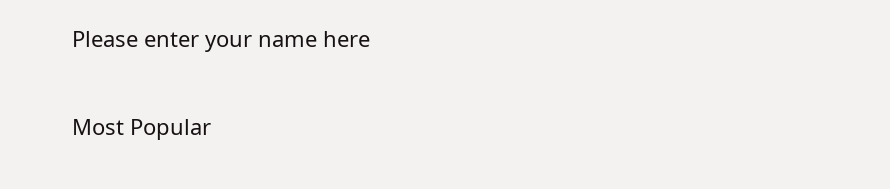Please enter your name here

Most Popular